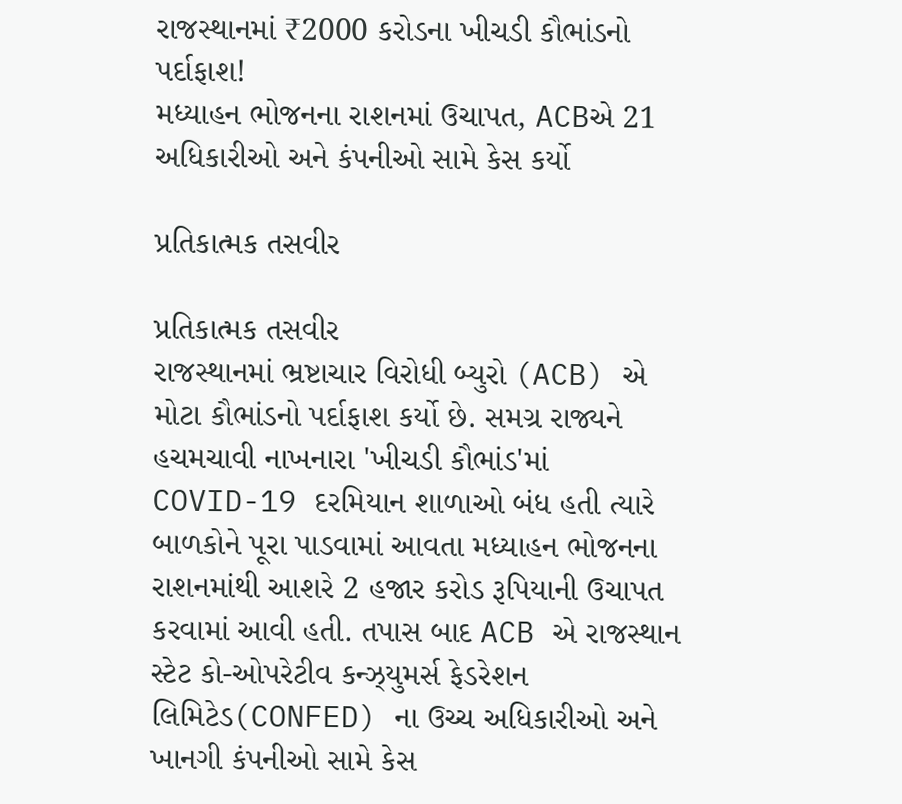રાજસ્થાનમાં ₹2000 કરોડના ખીચડી કૌભાંડનો પર્દાફાશ!
મધ્યાહન ભોજનના રાશનમાં ઉચાપત, ACBએ 21 અધિકારીઓ અને કંપનીઓ સામે કેસ કર્યો

પ્રતિકાત્મક તસવીર

પ્રતિકાત્મક તસવીર
રાજસ્થાનમાં ભ્રષ્ટાચાર વિરોધી બ્યુરો (ACB) એ મોટા કૌભાંડનો પર્દાફાશ કર્યો છે. સમગ્ર રાજ્યને હચમચાવી નાખનારા 'ખીચડી કૌભાંડ'માં COVID-19 દરમિયાન શાળાઓ બંધ હતી ત્યારે બાળકોને પૂરા પાડવામાં આવતા મધ્યાહન ભોજનના રાશનમાંથી આશરે 2 હજાર કરોડ રૂપિયાની ઉચાપત કરવામાં આવી હતી. તપાસ બાદ ACB એ રાજસ્થાન સ્ટેટ કો-ઓપરેટીવ કન્ઝ્યુમર્સ ફેડરેશન લિમિટેડ(CONFED) ના ઉચ્ચ અધિકારીઓ અને ખાનગી કંપનીઓ સામે કેસ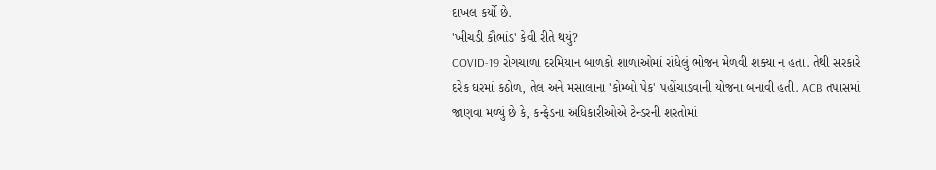દાખલ કર્યો છે.
'ખીચડી કૌભાંડ' કેવી રીતે થયું?
COVID-19 રોગચાળા દરમિયાન બાળકો શાળાઓમાં રાંધેલું ભોજન મેળવી શક્યા ન હતા. તેથી સરકારે દરેક ઘરમાં કઠોળ, તેલ અને મસાલાના 'કોમ્બો પેક' પહોંચાડવાની યોજના બનાવી હતી. ACB તપાસમાં જાણવા મળ્યું છે કે, કન્ફેડના અધિકારીઓએ ટેન્ડરની શરતોમાં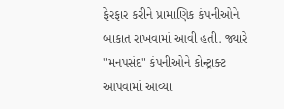ફેરફાર કરીને પ્રામાણિક કંપનીઓને બાકાત રાખવામાં આવી હતી. જ્યારે "મનપસંદ" કંપનીઓને કોન્ટ્રાક્ટ આપવામાં આવ્યા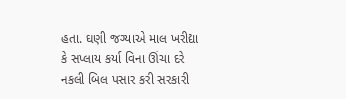હતા. ઘણી જગ્યાએ માલ ખરીદ્યા કે સપ્લાય કર્યા વિના ઊંચા દરે નકલી બિલ પસાર કરી સરકારી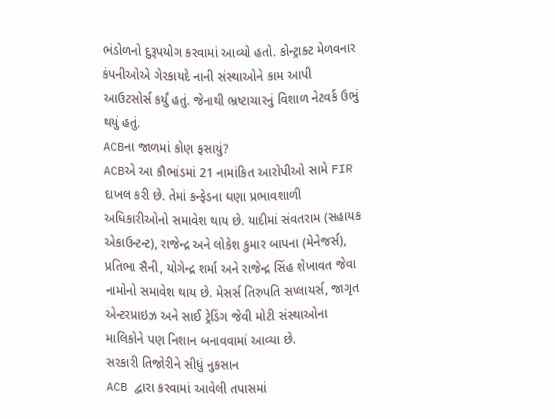ભંડોળનો દુરૂપયોગ કરવામાં આવ્યો હતો. કોન્ટ્રાક્ટ મેળવનાર કંપનીઓએ ગેરકાયદે નાની સંસ્થાઓને કામ આપી આઉટસોર્સ કર્યું હતું. જેનાથી ભ્રષ્ટાચારનું વિશાળ નેટવર્ક ઉભું થયું હતું.
ACBના જાળમાં કોણ ફસાયું?
ACBએ આ કૌભાંડમાં 21 નામાંકિત આરોપીઓ સામે FIR દાખલ કરી છે. તેમાં કન્ફેડના ઘણા પ્રભાવશાળી અધિકારીઓનો સમાવેશ થાય છે. યાદીમાં સંવતરામ (સહાયક એકાઉન્ટન્ટ), રાજેન્દ્ર અને લોકેશ કુમાર બાપના (મેનેજર્સ), પ્રતિભા સૈની, યોગેન્દ્ર શર્મા અને રાજેન્દ્ર સિંહ શેખાવત જેવા નામોનો સમાવેશ થાય છે. મેસર્સ તિરુપતિ સપ્લાયર્સ, જાગૃત એન્ટરપ્રાઇઝ અને સાઈ ટ્રેડિંગ જેવી મોટી સંસ્થાઓના માલિકોને પણ નિશાન બનાવવામાં આવ્યા છે.
સરકારી તિજોરીને સીધું નુકસાન
ACB દ્વારા કરવામાં આવેલી તપાસમાં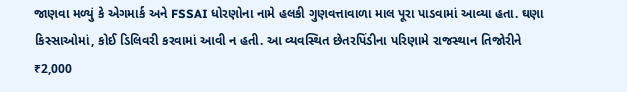જાણવા મળ્યું કે એગમાર્ક અને FSSAI ધોરણોના નામે હલકી ગુણવત્તાવાળા માલ પૂરા પાડવામાં આવ્યા હતા. ઘણા કિસ્સાઓમાં, કોઈ ડિલિવરી કરવામાં આવી ન હતી. આ વ્યવસ્થિત છેતરપિંડીના પરિણામે રાજસ્થાન તિજોરીને ₹2,000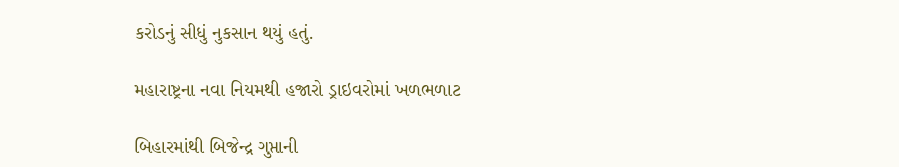કરોડનું સીધું નુકસાન થયું હતું.

મહારાષ્ટ્રના નવા નિયમથી હજારો ડ્રાઇવરોમાં ખળભળાટ

બિહારમાંથી બિજેન્દ્ર ગુપ્તાની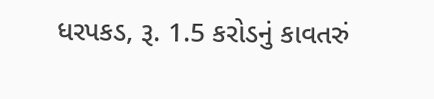ધરપકડ, રૂ. 1.5 કરોડનું કાવતરું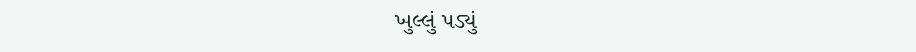ખુલ્લું પડ્યું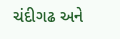ચંદીગઢ અને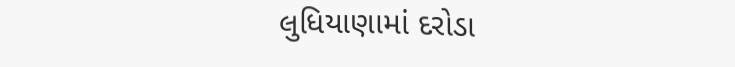લુધિયાણામાં દરોડા